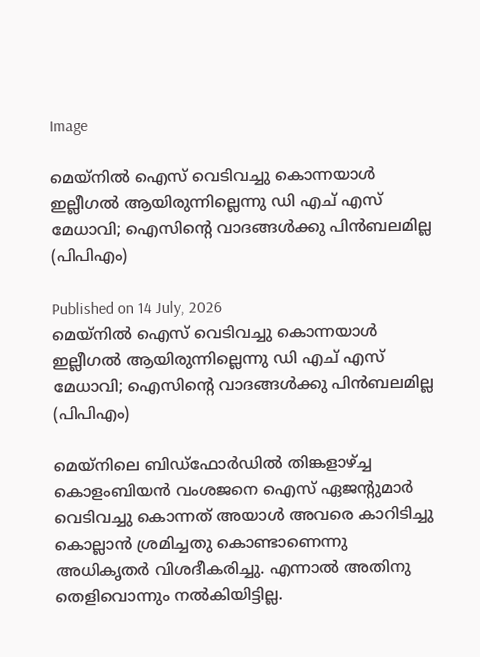Image

മെയ്‌നിൽ ഐസ് വെടിവച്ചു കൊന്നയാൾ ഇല്ലീഗൽ ആയിരുന്നില്ലെന്നു ഡി എച് എസ് മേധാവി; ഐസിന്റെ വാദങ്ങൾക്കു പിൻബലമില്ല (പിപിഎം)

Published on 14 July, 2026
മെയ്‌നിൽ ഐസ് വെടിവച്ചു കൊന്നയാൾ ഇല്ലീഗൽ ആയിരുന്നില്ലെന്നു ഡി എച് എസ് മേധാവി; ഐസിന്റെ വാദങ്ങൾക്കു പിൻബലമില്ല (പിപിഎം)

മെയ്‌നിലെ ബിഡ്‌ഫോർഡിൽ തിങ്കളാഴ്ച്ച കൊളംബിയൻ വംശജനെ ഐസ് ഏജന്റുമാർ വെടിവച്ചു കൊന്നത് അയാൾ അവരെ കാറിടിച്ചു കൊല്ലാൻ ശ്രമിച്ചതു കൊണ്ടാണെന്നു അധികൃതർ വിശദീകരിച്ചു. എന്നാൽ അതിനു തെളിവൊന്നും നൽകിയിട്ടില്ല.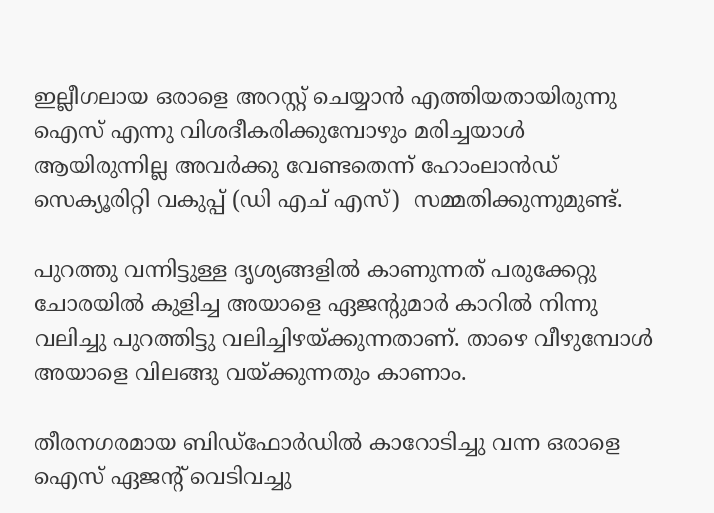ഇല്ലീഗലായ ഒരാളെ അറസ്റ്റ് ചെയ്യാൻ എത്തിയതായിരുന്നു ഐസ് എന്നു വിശദീകരിക്കുമ്പോഴും മരിച്ചയാൾ ആയിരുന്നില്ല അവർക്കു വേണ്ടതെന്ന് ഹോംലാൻഡ് സെക്യൂരിറ്റി വകുപ്പ് (ഡി എച് എസ്)  സമ്മതിക്കുന്നുമുണ്ട്.

പുറത്തു വന്നിട്ടുള്ള ദൃശ്യങ്ങളിൽ കാണുന്നത് പരുക്കേറ്റു ചോരയിൽ കുളിച്ച അയാളെ ഏജന്റുമാർ കാറിൽ നിന്നു വലിച്ചു പുറത്തിട്ടു വലിച്ചിഴയ്ക്കുന്നതാണ്. താഴെ വീഴുമ്പോൾ അയാളെ വിലങ്ങു വയ്ക്കുന്നതും കാണാം.

തീരനഗരമായ ബിഡ്‌ഫോർഡിൽ കാറോടിച്ചു വന്ന ഒരാളെ ഐസ് ഏജന്റ് വെടിവച്ചു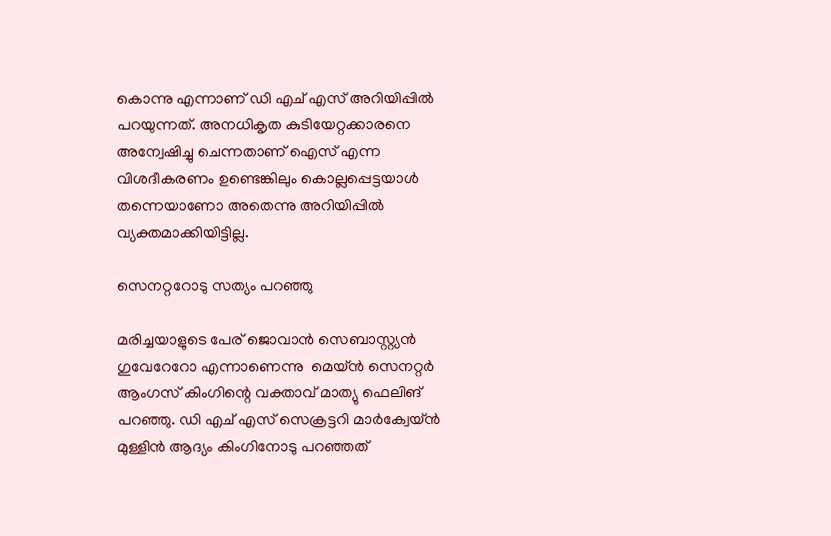കൊന്നു എന്നാണ് ഡി എച് എസ് അറിയിപ്പിൽ പറയുന്നത്. അനധികൃത കുടിയേറ്റക്കാരനെ അന്വേഷിച്ചു ചെന്നതാണ് ഐസ് എന്ന വിശദീകരണം ഉണ്ടെങ്കിലും കൊല്ലപ്പെട്ടയാൾ തന്നെയാണോ അതെന്നു അറിയിപ്പിൽ വ്യക്തമാക്കിയിട്ടില്ല.

സെനറ്ററോടു സത്യം പറഞ്ഞു

മരിച്ചയാളുടെ പേര് ജൊവാൻ സെബാസ്റ്റ്യൻ ഗുവേറേറോ എന്നാണെന്നു  മെയ്ൻ സെനറ്റർ ആംഗസ് കിംഗിന്റെ വക്താവ് മാത്യു ഫെലിങ് പറഞ്ഞു. ഡി എച് എസ് സെക്രട്ടറി മാർക്വേയ്‌ൻ മുള്ളിൻ ആദ്യം കിംഗിനോടു പറഞ്ഞത്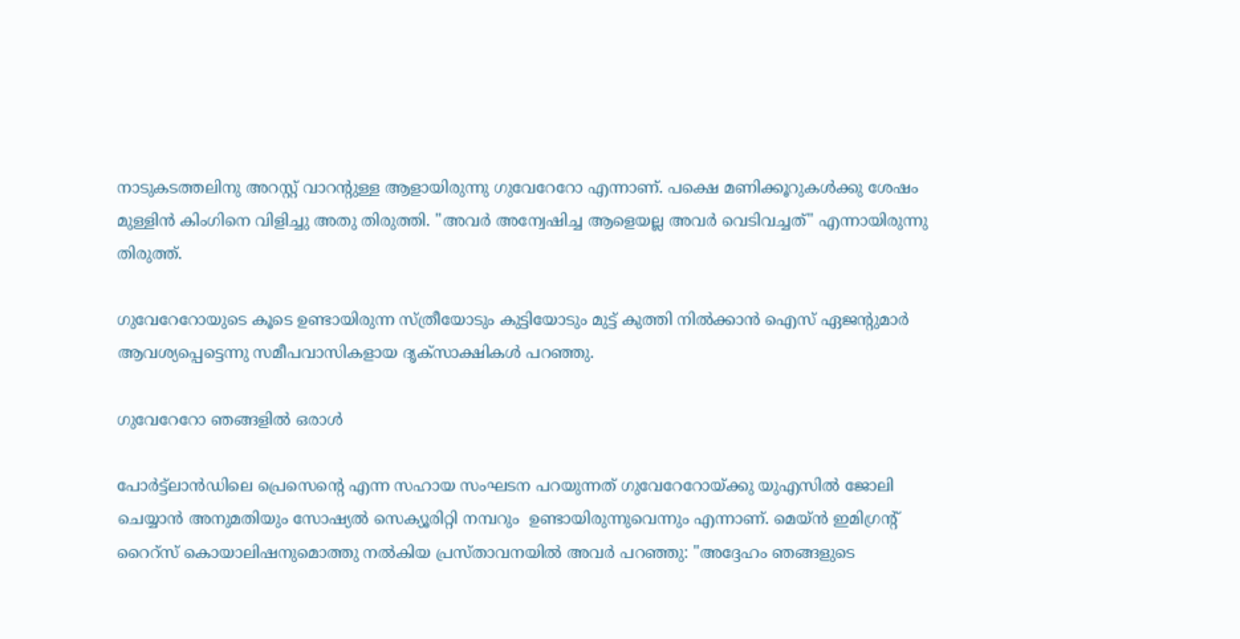നാടുകടത്തലിനു അറസ്റ്റ് വാറന്റുള്ള ആളായിരുന്നു ഗുവേറേറോ എന്നാണ്. പക്ഷെ മണിക്കൂറുകൾക്കു ശേഷം മുള്ളിൻ കിംഗിനെ വിളിച്ചു അതു തിരുത്തി. "അവർ അന്വേഷിച്ച ആളെയല്ല അവർ വെടിവച്ചത്" എന്നായിരുന്നു തിരുത്ത്.

ഗുവേറേറോയുടെ കൂടെ ഉണ്ടായിരുന്ന സ്ത്രീയോടും കുട്ടിയോടും മുട്ട് കുത്തി നിൽക്കാൻ ഐസ് ഏജന്റുമാർ ആവശ്യപ്പെട്ടെന്നു സമീപവാസികളായ ദൃക്‌സാക്ഷികൾ പറഞ്ഞു.

ഗുവേറേറോ ഞങ്ങളിൽ ഒരാൾ

പോർട്ട്ലാൻഡിലെ പ്രെസെന്റെ എന്ന സഹായ സംഘടന പറയുന്നത് ഗുവേറേറോയ്ക്കു യുഎസിൽ ജോലി ചെയ്യാൻ അനുമതിയും സോഷ്യൽ സെക്യൂരിറ്റി നമ്പറും  ഉണ്ടായിരുന്നുവെന്നും എന്നാണ്. മെയ്ൻ ഇമിഗ്രന്റ് റൈറ്സ് കൊയാലിഷനുമൊത്തു നൽകിയ പ്രസ്താവനയിൽ അവർ പറഞ്ഞു: "അദ്ദേഹം ഞങ്ങളുടെ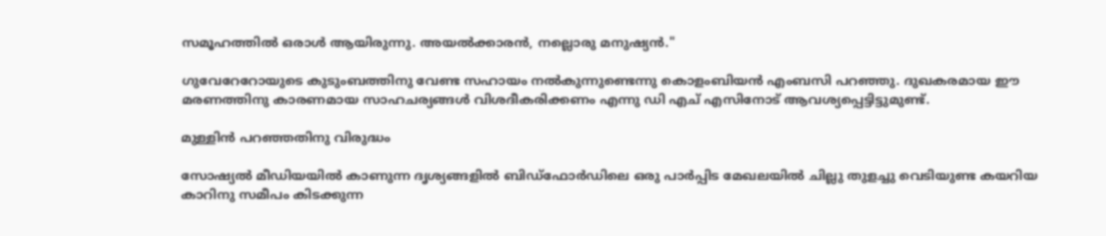സമൂഹത്തിൽ ഒരാൾ ആയിരുന്നു. അയൽക്കാരൻ, നല്ലൊരു മനുഷ്യൻ."

ഗുവേറേറോയുടെ കുടുംബത്തിനു വേണ്ട സഹായം നൽകുന്നുണ്ടെന്നു കൊളംബിയൻ എംബസി പറഞ്ഞു. ദുഖകരമായ ഈ മരണത്തിനു കാരണമായ സാഹചര്യങ്ങൾ വിശദീകരിക്കണം എന്നു ഡി എച് എസിനോട് ആവശ്യപ്പെട്ടിട്ടുമുണ്ട്.

മുള്ളിൻ പറഞ്ഞതിനു വിരുദ്ധം

സോഷ്യൽ മീഡിയയിൽ കാണുന്ന ദൃശ്യങ്ങളിൽ ബിഡ്‌ഫോർഡിലെ ഒരു പാർപ്പിട മേഖലയിൽ ചില്ലു തുളച്ചു വെടിയുണ്ട കയറിയ കാറിനു സമീപം കിടക്കുന്ന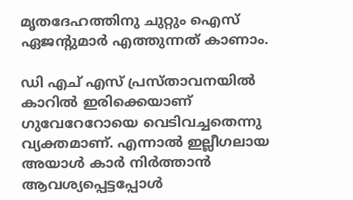മൃതദേഹത്തിനു ചുറ്റും ഐസ് ഏജന്റുമാർ എത്തുന്നത് കാണാം.

ഡി എച് എസ് പ്രസ്താവനയിൽ കാറിൽ ഇരിക്കെയാണ് ഗുവേറേറോയെ വെടിവച്ചതെന്നു വ്യക്തമാണ്. എന്നാൽ ഇല്ലീഗലായ അയാൾ കാർ നിർത്താൻ ആവശ്യപ്പെട്ടപ്പോൾ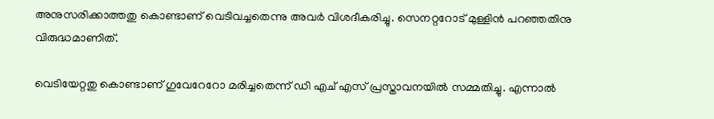അനുസരിക്കാത്തതു കൊണ്ടാണ് വെടിവച്ചതെന്നു അവർ വിശദീകരിച്ചു. സെനറ്ററോട് മുള്ളിൻ പറഞ്ഞതിനു വിരുദ്ധമാണിത്.

വെടിയേറ്റതു കൊണ്ടാണ് ഗുവേറേറോ മരിച്ചതെന്ന് ഡി എച് എസ് പ്രസ്താവനയിൽ സമ്മതിച്ചു. എന്നാൽ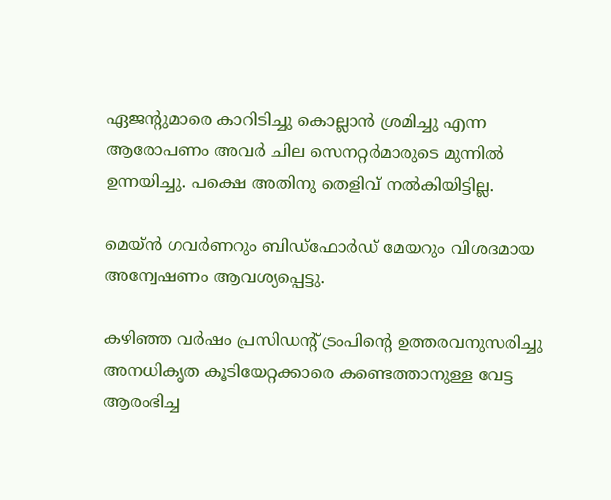ഏജന്റുമാരെ കാറിടിച്ചു കൊല്ലാൻ ശ്രമിച്ചു എന്ന ആരോപണം അവർ ചില സെനറ്റർമാരുടെ മുന്നിൽ ഉന്നയിച്ചു. പക്ഷെ അതിനു തെളിവ് നൽകിയിട്ടില്ല.

മെയ്ൻ ഗവർണറും ബിഡ്‌ഫോർഡ് മേയറും വിശദമായ അന്വേഷണം ആവശ്യപ്പെട്ടു.

കഴിഞ്ഞ വർഷം പ്രസിഡന്റ് ട്രംപിന്റെ ഉത്തരവനുസരിച്ചു അനധികൃത കൂടിയേറ്റക്കാരെ കണ്ടെത്താനുള്ള വേട്ട ആരംഭിച്ച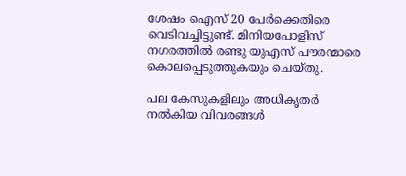ശേഷം ഐസ് 20 പേർക്കെതിരെ വെടിവച്ചിട്ടുണ്ട്. മിനിയപോളിസ് നഗരത്തിൽ രണ്ടു യുഎസ് പൗരന്മാരെ കൊലപ്പെടുത്തുകയും ചെയ്തു.

പല കേസുകളിലും അധികൃതർ നൽകിയ വിവരങ്ങൾ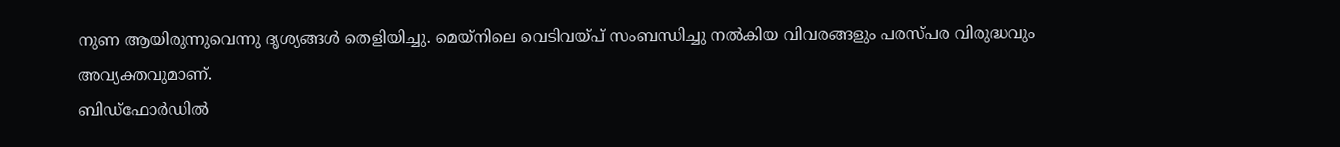നുണ ആയിരുന്നുവെന്നു ദൃശ്യങ്ങൾ തെളിയിച്ചു. മെയ്‌നിലെ വെടിവയ്‌പ്‌ സംബന്ധിച്ചു നൽകിയ വിവരങ്ങളും പരസ്പര വിരുദ്ധവും അവ്യക്തവുമാണ്.
ബിഡ്‌ഫോർഡിൽ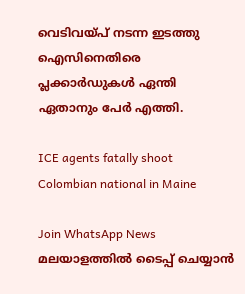വെടിവയ്‌പ്‌ നടന്ന ഇടത്തു ഐസിനെതിരെ പ്ലക്കാർഡുകൾ ഏന്തി ഏതാനും പേർ എത്തി.

ICE agents fatally shoot Colombian national in Maine

Join WhatsApp News
മലയാളത്തില്‍ ടൈപ്പ് ചെയ്യാന്‍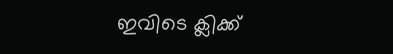ഇവിടെ ക്ലിക്ക്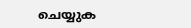ചെയ്യുക